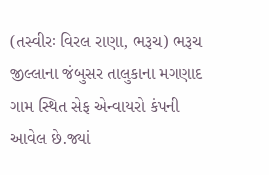(તસ્વીરઃ વિરલ રાણા, ભરૂચ) ભરૂચ જીલ્લાના જંબુસર તાલુકાના મગણાદ ગામ સ્થિત સેફ એન્વાયરો કંપની આવેલ છે.જ્યાં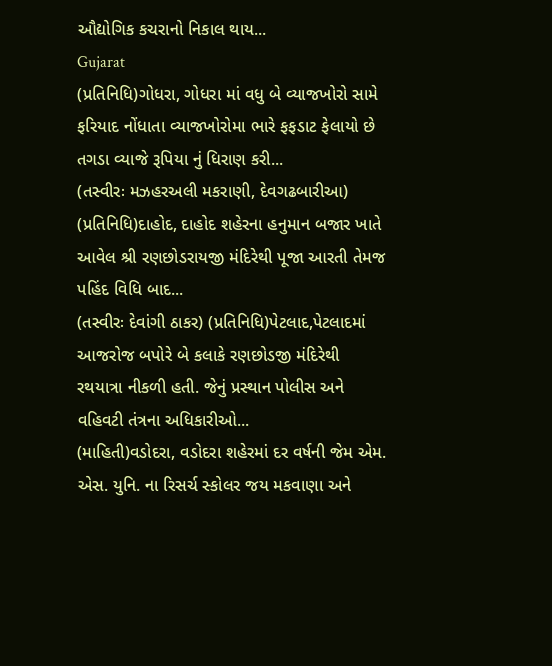ઔદ્યોગિક કચરાનો નિકાલ થાય...
Gujarat
(પ્રતિનિધિ)ગોધરા, ગોધરા માં વધુ બે વ્યાજખોરો સામે ફરિયાદ નોંધાતા વ્યાજખોરોમા ભારે ફફડાટ ફેલાયો છે તગડા વ્યાજે રૂપિયા નું ધિરાણ કરી...
(તસ્વીરઃ મઝહરઅલી મકરાણી, દેવગઢબારીઆ) (પ્રતિનિધિ)દાહોદ, દાહોદ શહેરના હનુમાન બજાર ખાતે આવેલ શ્રી રણછોડરાયજી મંદિરેથી પૂજા આરતી તેમજ પહિંદ વિધિ બાદ...
(તસ્વીરઃ દેવાંગી ઠાકર) (પ્રતિનિધિ)પેટલાદ,પેટલાદમાં આજરોજ બપોરે બે કલાકે રણછોડજી મંદિરેથી રથયાત્રા નીકળી હતી. જેનું પ્રસ્થાન પોલીસ અને વહિવટી તંત્રના અધિકારીઓ...
(માહિતી)વડોદરા, વડોદરા શહેરમાં દર વર્ષની જેમ એમ. એસ. યુનિ. ના રિસર્ચ સ્કોલર જય મકવાણા અને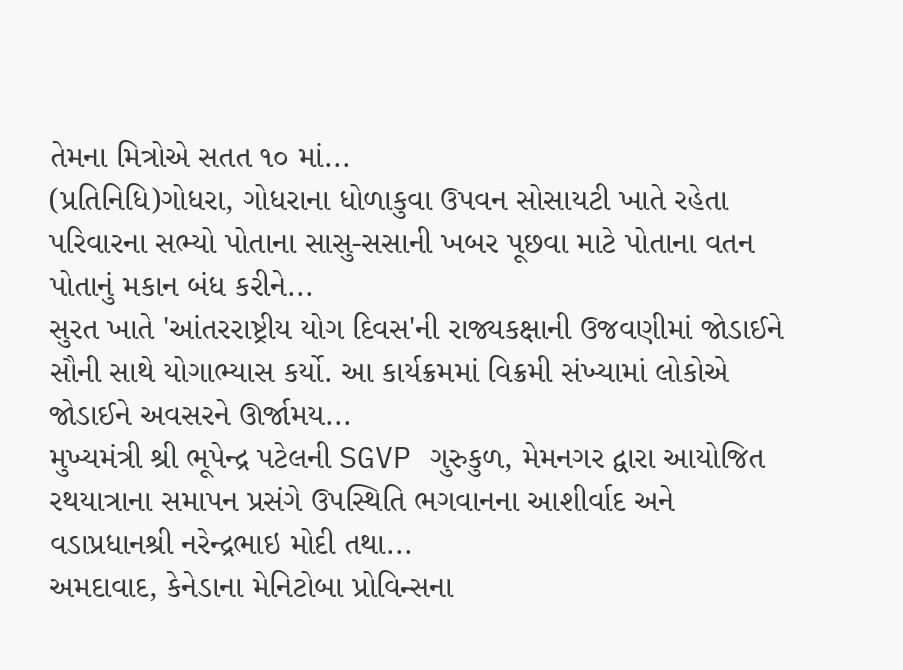તેમના મિત્રોએ સતત ૧૦ માં...
(પ્રતિનિધિ)ગોધરા, ગોધરાના ધોળાકુવા ઉપવન સોસાયટી ખાતે રહેતા પરિવારના સભ્યો પોતાના સાસુ-સસાની ખબર પૂછવા માટે પોતાના વતન પોતાનું મકાન બંધ કરીને...
સુરત ખાતે 'આંતરરાષ્ટ્રીય યોગ દિવસ'ની રાજ્યકક્ષાની ઉજવણીમાં જોડાઈને સૌની સાથે યોગાભ્યાસ કર્યો. આ કાર્યક્રમમાં વિક્રમી સંખ્યામાં લોકોએ જોડાઈને અવસરને ઊર્જામય...
મુખ્યમંત્રી શ્રી ભૂપેન્દ્ર પટેલની SGVP ગુરુકુળ, મેમનગર દ્વારા આયોજિત રથયાત્રાના સમાપન પ્રસંગે ઉપસ્થિતિ ભગવાનના આશીર્વાદ અને વડાપ્રધાનશ્રી નરેન્દ્રભાઇ મોદી તથા...
અમદાવાદ, કેનેડાના મેનિટોબા પ્રોવિન્સના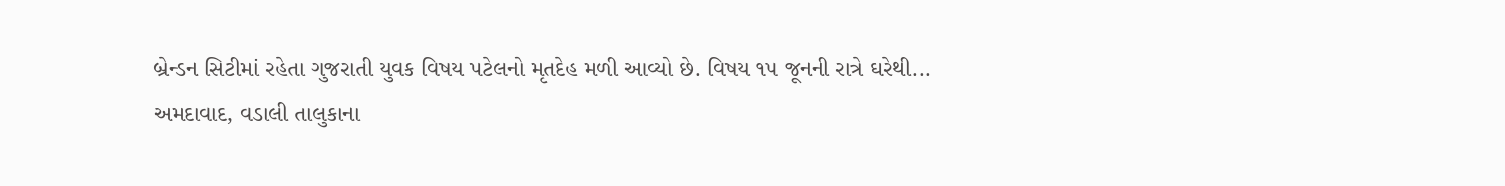બ્રેન્ડન સિટીમાં રહેતા ગુજરાતી યુવક વિષય પટેલનો મૃતદેહ મળી આવ્યો છે. વિષય ૧૫ જૂનની રાત્રે ઘરેથી...
અમદાવાદ, વડાલી તાલુકાના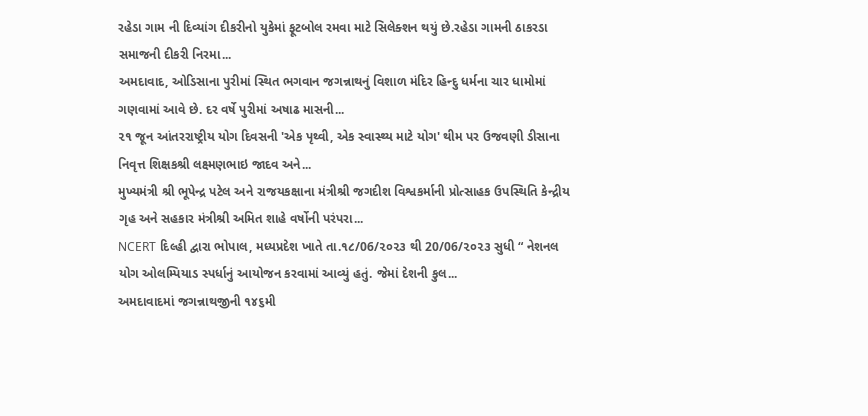રહેડા ગામ ની દિવ્યાંગ દીકરીનો યુકેમાં ફૂટબોલ રમવા માટે સિલેક્શન થયું છે.રહેડા ગામની ઠાકરડા સમાજની દીકરી નિરમા...
અમદાવાદ, ઓડિસાના પુરીમાં સ્થિત ભગવાન જગન્નાથનું વિશાળ મંદિર હિન્દુ ધર્મના ચાર ધામોમાં ગણવામાં આવે છે. દર વર્ષે પુરીમાં અષાઢ માસની...
૨૧ જૂન આંતરરાષ્ટ્રીય યોગ દિવસની 'એક પૃથ્વી, એક સ્વાસ્થ્ય માટે યોગ' થીમ પર ઉજવણી ડીસાના નિવૃત્ત શિક્ષકશ્રી લક્ષ્મણભાઇ જાદવ અને...
મુખ્યમંત્રી શ્રી ભૂપેન્દ્ર પટેલ અને રાજયકક્ષાના મંત્રીશ્રી જગદીશ વિશ્વકર્માની પ્રોત્સાહક ઉપસ્થિતિ કેન્દ્રીય ગૃહ અને સહકાર મંત્રીશ્રી અમિત શાહે વર્ષોની પરંપરા...
NCERT દિલ્હી દ્વારા ભોપાલ, મધ્યપ્રદેશ ખાતે તા.૧૮/06/૨૦૨૩ થી 20/06/૨૦૨૩ સુધી “ નેશનલ યોગ ઓલમ્પિયાડ સ્પર્ધાનું આયોજન કરવામાં આવ્યું હતું. જેમાં દેશની કુલ...
અમદાવાદમાં જગન્નાથજીની ૧૪૬મી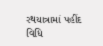રથયાત્રામાં પહીંદ વિધિ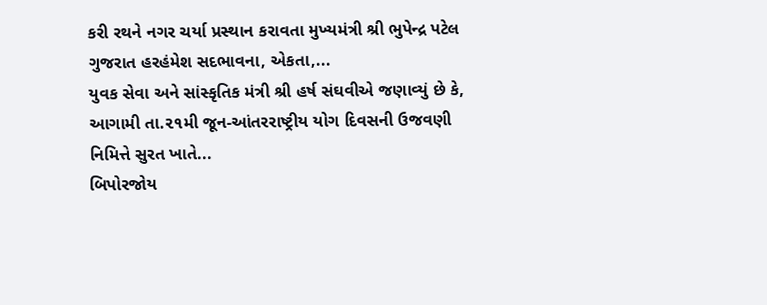કરી રથને નગર ચર્યા પ્રસ્થાન કરાવતા મુખ્યમંત્રી શ્રી ભુપેન્દ્ર પટેલ ગુજરાત હરહંમેશ સદભાવના, એકતા,...
યુવક સેવા અને સાંસ્કૃતિક મંત્રી શ્રી હર્ષ સંઘવીએ જણાવ્યું છે કે, આગામી તા.૨૧મી જૂન-આંતરરાષ્ટ્રીય યોગ દિવસની ઉજવણી નિમિત્તે સુરત ખાતે...
બિપોરજોય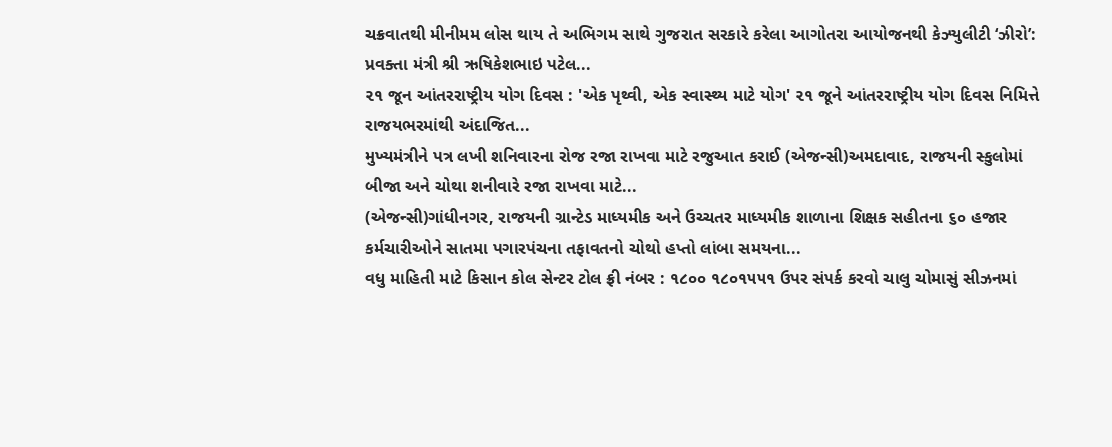ચક્રવાતથી મીનીમમ લોસ થાય તે અભિગમ સાથે ગુજરાત સરકારે કરેલા આગોતરા આયોજનથી કેઝ્યુલીટી ‘ઝીરો’: પ્રવક્તા મંત્રી શ્રી ઋષિકેશભાઇ પટેલ...
૨૧ જૂન આંતરરાષ્ટ્રીય યોગ દિવસ : 'એક પૃથ્વી, એક સ્વાસ્થ્ય માટે યોગ' ૨૧ જૂને આંતરરાષ્ટ્રીય યોગ દિવસ નિમિત્તે રાજયભરમાંથી અંદાજિત...
મુખ્યમંત્રીને પત્ર લખી શનિવારના રોજ રજા રાખવા માટે રજુઆત કરાઈ (એજન્સી)અમદાવાદ, રાજયની સ્કુલોમાં બીજા અને ચોથા શનીવારે રજા રાખવા માટે...
(એજન્સી)ગાંધીનગર, રાજયની ગ્રાન્ટેડ માધ્યમીક અને ઉચ્ચતર માધ્યમીક શાળાના શિક્ષક સહીતના ૬૦ હજાર કર્મચારીઓને સાતમા પગારપંચના તફાવતનો ચોથો હપ્તો લાંબા સમયના...
વધુ માહિતી માટે કિસાન કોલ સેન્ટર ટોલ ફ્રી નંબર : ૧૮૦૦ ૧૮૦૧૫૫૧ ઉપર સંપર્ક કરવો ચાલુ ચોમાસું સીઝનમાં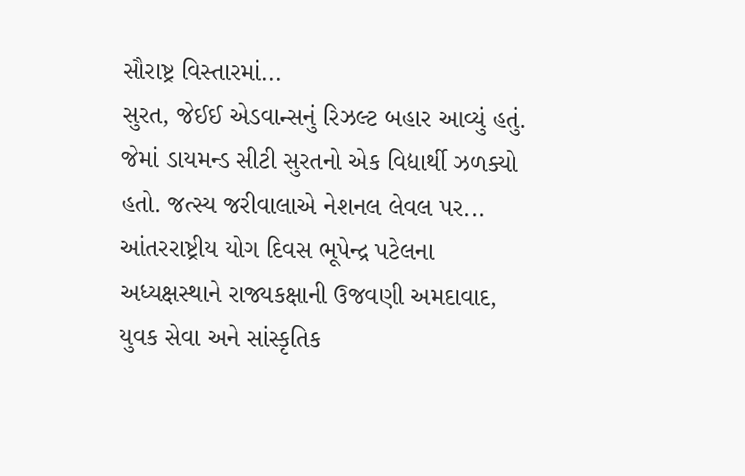સૌરાષ્ટ્ર વિસ્તારમાં...
સુરત, જેઈઈ એડવાન્સનું રિઝલ્ટ બહાર આવ્યું હતું. જેમાં ડાયમન્ડ સીટી સુરતનો એક વિદ્યાર્થી ઝળક્યો હતો. જત્સ્ય જરીવાલાએ નેશનલ લેવલ પર...
આંતરરાષ્ટ્રીય યોગ દિવસ ભૂપેન્દ્ર પટેલના અધ્યક્ષસ્થાને રાજ્યકક્ષાની ઉજવણી અમદાવાદ, યુવક સેવા અને સાંસ્કૃતિક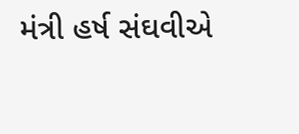મંત્રી હર્ષ સંઘવીએ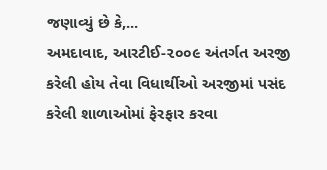જણાવ્યું છે કે,...
અમદાવાદ, આરટીઈ-૨૦૦૯ અંતર્ગત અરજી કરેલી હોય તેવા વિધાર્થીઓ અરજીમાં પસંદ કરેલી શાળાઓમાં ફેરફાર કરવા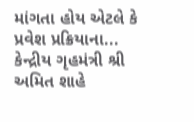માંગતા હોય એટલે કે પ્રવેશ પ્રક્રિયાના...
કેન્દ્રીય ગૃહમંત્રી શ્રી અમિત શાહે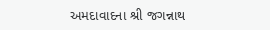અમદાવાદના શ્રી જગન્નાથ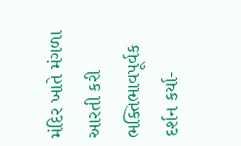મંદિર ખાતે મંગળા આરતી કરી ભક્તિભાવપૂર્વક દર્શન કર્યા-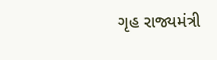ગૃહ રાજ્યમંત્રી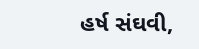હર્ષ સંઘવી,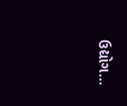ઉદ્યોગ...